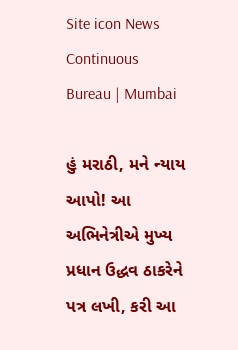Site icon News Continuous Bureau | Mumbai

હું મરાઠી, મને ન્યાય આપો! આ અભિનેત્રીએ મુખ્ય પ્રધાન ઉદ્ધવ ઠાકરેને પત્ર લખી, કરી આ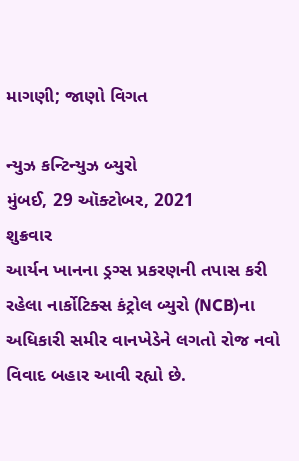માગણી; જાણો વિગત

ન્યુઝ કન્ટિન્યુઝ બ્યુરો
મુંબઈ, 29 ઑક્ટોબર, 2021
શુક્રવાર
આર્યન ખાનના ડ્રગ્સ પ્રકરણની તપાસ કરી રહેલા નાર્કોટિક્સ કંટ્રોલ બ્યુરો (NCB)ના અધિકારી સમીર વાનખેડેને લગતો રોજ નવો વિવાદ બહાર આવી રહ્યો છે.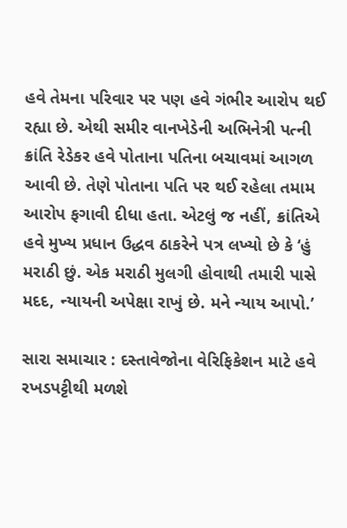હવે તેમના પરિવાર પર પણ હવે ગંભીર આરોપ થઈ રહ્યા છે. એથી સમીર વાનખેડેની અભિનેત્રી પત્ની ક્રાંતિ રેડેકર હવે પોતાના પતિના બચાવમાં આગળ આવી છે. તેણે પોતાના પતિ પર થઈ રહેલા તમામ આરોપ ફગાવી દીધા હતા. એટલું જ નહીં, ક્રાંતિએ હવે મુખ્ય પ્રધાન ઉદ્ધવ ઠાકરેને પત્ર લખ્યો છે કે ‘હું મરાઠી છું. એક મરાઠી મુલગી હોવાથી તમારી પાસે મદદ, ન્યાયની અપેક્ષા રાખું છે. મને ન્યાય આપો.’

સારા સમાચાર : દસ્તાવેજોના વેરિફિકેશન માટે હવે રખડપટ્ટીથી મળશે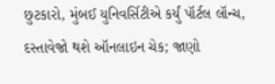છુટકારો, મુંબઈ યુનિવર્સિટીએ કર્યું પૉર્ટલ લૉન્ચ, દસ્તાવેજો થશે ઑનલાઇન ચેક; જાણો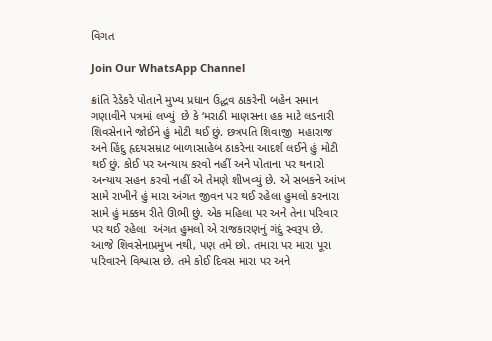વિગત

Join Our WhatsApp Channel

ક્રાંતિ રેડેકરે પોતાને મુખ્ય પ્રધાન ઉદ્ધવ ઠાકરેની બહેન સમાન ગણાવીને પત્રમાં લખ્યું  છે કે ‘મરાઠી માણસના હક માટે લડનારી શિવસેનાને જોઈને હું મોટી થઈ છું. છત્રપતિ શિવાજી  મહારાજ અને હિંદુ હૃદયસમ્રાટ બાળાસાહેબ ઠાકરેના આદર્શ લઈને હું મોટી થઈ છું. કોઈ પર અન્યાય કરવો નહીં અને પોતાના પર થનારો અન્યાય સહન કરવો નહીં એ તેમણે શીખવ્યું છે. એ સબકને આંખ સામે રાખીને હું મારા અંગત જીવન પર થઈ રહેલા હુમલો કરનારા સામે હું મક્કમ રીતે ઊભી છું. એક મહિલા પર અને તેના પરિવાર પર થઈ રહેલા  અંગત હુમલો એ રાજકારણનું ગંદું સ્વરૂપ છે. આજે શિવસેનાપ્રમુખ નથી, પણ તમે છો. તમારા પર મારા પૂરા પરિવારને વિશ્વાસ છે. તમે કોઈ દિવસ મારા પર અને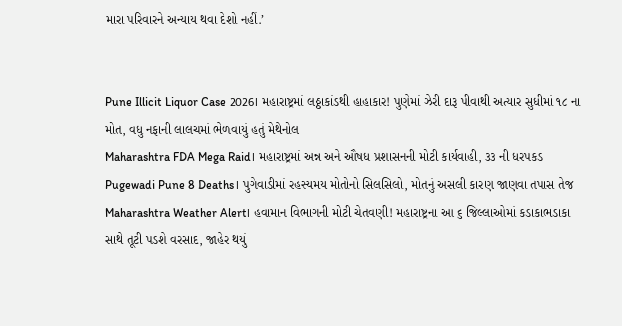મારા પરિવારને અન્યાય થવા દેશો નહીં.’


Pune Illicit Liquor Case 2026। મહારાષ્ટ્રમાં લઠ્ઠાકાંડથી હાહાકાર! પુણેમાં ઝેરી દારૂ પીવાથી અત્યાર સુધીમાં ૧૮ ના મોત, વધુ નફાની લાલચમાં ભેળવાયું હતું મેથેનોલ
Maharashtra FDA Mega Raid। મહારાષ્ટ્રમાં અન્ન અને ઔષધ પ્રશાસનની મોટી કાર્યવાહી, ૩૩ ની ધરપકડ
Pugewadi Pune 8 Deaths। પુગેવાડીમાં રહસ્યમય મોતોનો સિલસિલો, મોતનું અસલી કારણ જાણવા તપાસ તેજ
Maharashtra Weather Alert। હવામાન વિભાગની મોટી ચેતવણી! મહારાષ્ટ્રના આ ૬ જિલ્લાઓમાં કડાકાભડાકા સાથે તૂટી પડશે વરસાદ, જાહેર થયું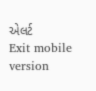એલર્ટ
Exit mobile version